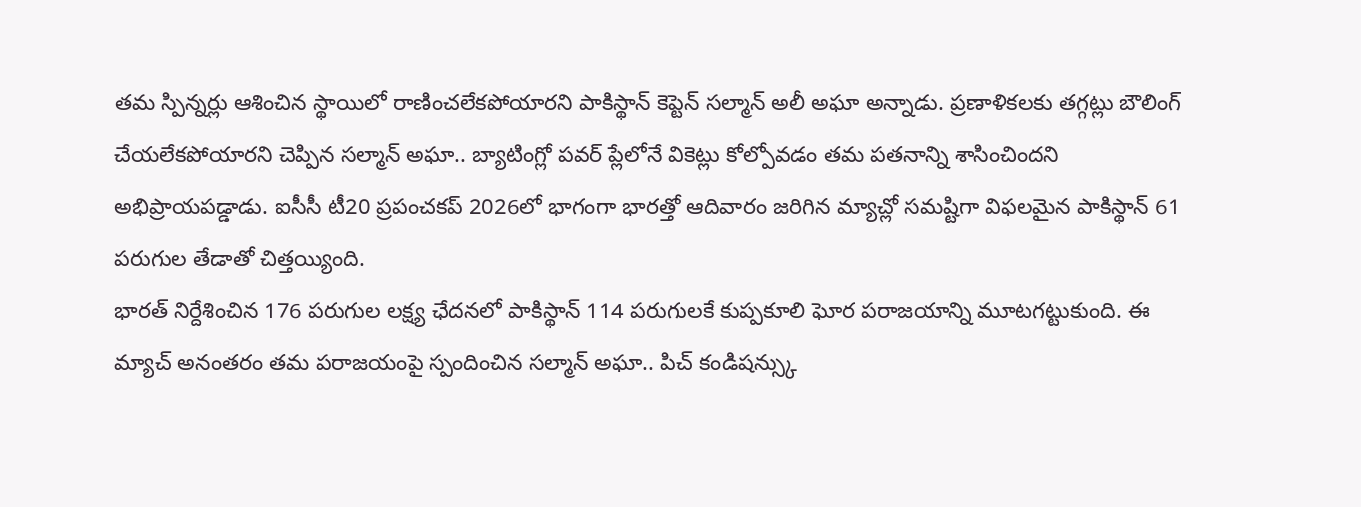తమ స్పిన్నర్లు ఆశించిన స్థాయిలో రాణించలేకపోయారని పాకిస్థాన్ కెప్టెన్ సల్మాన్ అలీ అఘా అన్నాడు. ప్రణాళికలకు తగ్గట్లు బౌలింగ్ చేయలేకపోయారని చెప్పిన సల్మాన్ అఘా.. బ్యాటింగ్లో పవర్ ప్లేలోనే వికెట్లు కోల్పోవడం తమ పతనాన్ని శాసించిందని అభిప్రాయపడ్డాడు. ఐసీసీ టీ20 ప్రపంచకప్ 2026లో భాగంగా భారత్తో ఆదివారం జరిగిన మ్యాచ్లో సమష్టిగా విఫలమైన పాకిస్థాన్ 61 పరుగుల తేడాతో చిత్తయ్యింది.
భారత్ నిర్దేశించిన 176 పరుగుల లక్ష్య ఛేదనలో పాకిస్థాన్ 114 పరుగులకే కుప్పకూలి ఘోర పరాజయాన్ని మూటగట్టుకుంది. ఈ మ్యాచ్ అనంతరం తమ పరాజయంపై స్పందించిన సల్మాన్ అఘా.. పిచ్ కండిషన్స్కు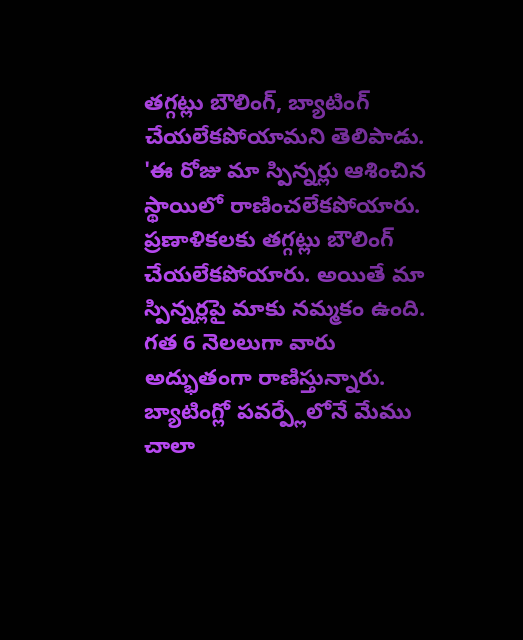తగ్గట్లు బౌలింగ్, బ్యాటింగ్ చేయలేకపోయామని తెలిపాడు.
'ఈ రోజు మా స్పిన్నర్లు ఆశించిన స్థాయిలో రాణించలేకపోయారు. ప్రణాళికలకు తగ్గట్లు బౌలింగ్ చేయలేకపోయారు. అయితే మా స్పిన్నర్లపై మాకు నమ్మకం ఉంది. గత 6 నెలలుగా వారు అద్భుతంగా రాణిస్తున్నారు. బ్యాటింగ్లో పవర్ప్లేలోనే మేము చాలా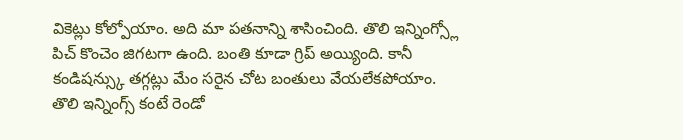వికెట్లు కోల్పోయాం. అది మా పతనాన్ని శాసించింది. తొలి ఇన్నింగ్స్లో పిచ్ కొంచెం జిగటగా ఉంది. బంతి కూడా గ్రిప్ అయ్యింది. కానీ కండిషన్స్కు తగ్గట్లు మేం సరైన చోట బంతులు వేయలేకపోయాం. తొలి ఇన్నింగ్స్ కంటే రెండో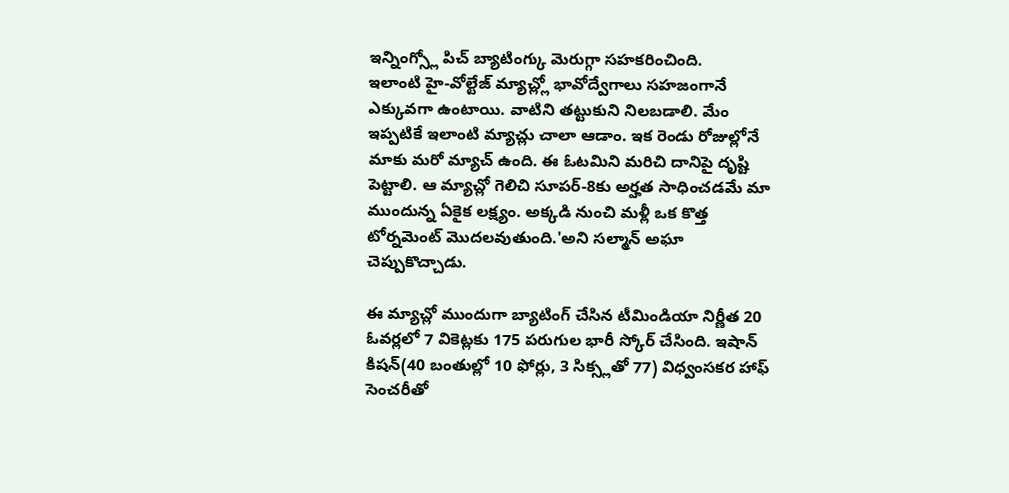ఇన్నింగ్స్లో పిచ్ బ్యాటింగ్కు మెరుగ్గా సహకరించింది.
ఇలాంటి హై-వోల్టేజ్ మ్యాచ్ల్లో భావోద్వేగాలు సహజంగానే ఎక్కువగా ఉంటాయి. వాటిని తట్టుకుని నిలబడాలి. మేం ఇప్పటికే ఇలాంటి మ్యాచ్లు చాలా ఆడాం. ఇక రెండు రోజుల్లోనే మాకు మరో మ్యాచ్ ఉంది. ఈ ఓటమిని మరిచి దానిపై దృష్టి పెట్టాలి. ఆ మ్యాచ్లో గెలిచి సూపర్-8కు అర్హత సాధించడమే మా ముందున్న ఏకైక లక్ష్యం. అక్కడి నుంచి మళ్లీ ఒక కొత్త టోర్నమెంట్ మొదలవుతుంది.'అని సల్మాన్ అఘా చెప్పుకొచ్చాడు.

ఈ మ్యాచ్లో ముందుగా బ్యాటింగ్ చేసిన టీమిండియా నిర్ణీత 20 ఓవర్లలో 7 వికెట్లకు 175 పరుగుల భారీ స్కోర్ చేసింది. ఇషాన్ కిషన్(40 బంతుల్లో 10 ఫోర్లు, 3 సిక్స్లతో 77) విధ్వంసకర హాఫ్ సెంచరీతో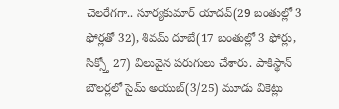చెలరేగగా.. సూర్యకుమార్ యాదవ్(29 బంతుల్లో 3 ఫోర్లతో 32), శివమ్ దూబే(17 బంతుల్లో 3 ఫోర్లు, సిక్స్తో 27) విలువైన పరుగులు చేశారు. పాకిస్థాన్ బౌలర్లలో సైమ్ అయుబ్(3/25) మూడు వికెట్లు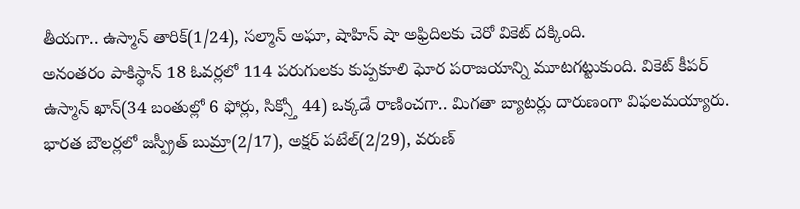తీయగా.. ఉస్మాన్ తారిక్(1/24), సల్మాన్ అఘా, షాహిన్ షా అఫ్రిదిలకు చెరో వికెట్ దక్కింది.
అనంతరం పాకిస్థాన్ 18 ఓవర్లలో 114 పరుగులకు కుప్పకూలి ఘోర పరాజయాన్ని మూటగట్టుకుంది. వికెట్ కీపర్ ఉస్మాన్ ఖాన్(34 బంతుల్లో 6 ఫోర్లు, సిక్స్తో 44) ఒక్కడే రాణించగా.. మిగతా బ్యాటర్లు దారుణంగా విఫలమయ్యారు. భారత బౌలర్లలో జస్ప్రీత్ బుమ్రా(2/17), అక్షర్ పటేల్(2/29), వరుణ్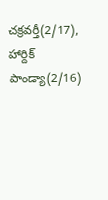చక్రవర్తీ(2/17), హార్దిక్ పాండ్యా(2/16)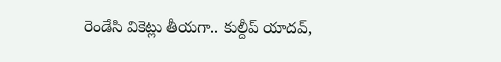రెండేసి వికెట్లు తీయగా.. కుల్దీప్ యాదవ్,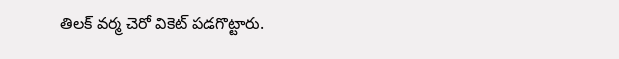తిలక్ వర్మ చెరో వికెట్ పడగొట్టారు.